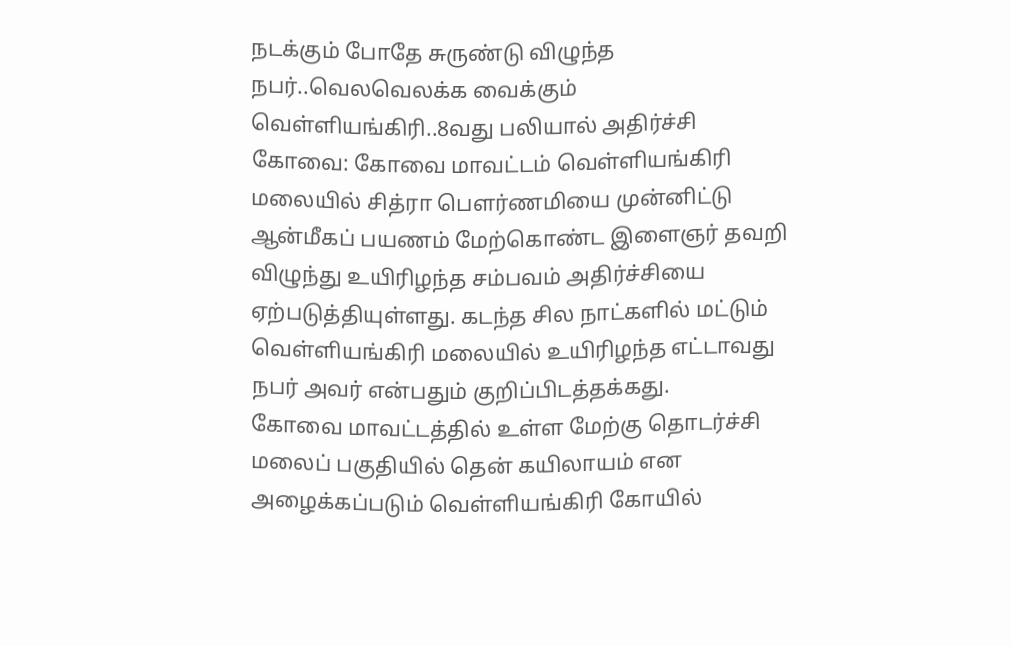நடக்கும் போதே சுருண்டு விழுந்த நபர்..வெலவெலக்க வைக்கும் வெள்ளியங்கிரி..8வது பலியால் அதிர்ச்சி
கோவை: கோவை மாவட்டம் வெள்ளியங்கிரி மலையில் சித்ரா பௌர்ணமியை முன்னிட்டு ஆன்மீகப் பயணம் மேற்கொண்ட இளைஞர் தவறி விழுந்து உயிரிழந்த சம்பவம் அதிர்ச்சியை ஏற்படுத்தியுள்ளது. கடந்த சில நாட்களில் மட்டும் வெள்ளியங்கிரி மலையில் உயிரிழந்த எட்டாவது நபர் அவர் என்பதும் குறிப்பிடத்தக்கது.
கோவை மாவட்டத்தில் உள்ள மேற்கு தொடர்ச்சி மலைப் பகுதியில் தென் கயிலாயம் என அழைக்கப்படும் வெள்ளியங்கிரி கோயில்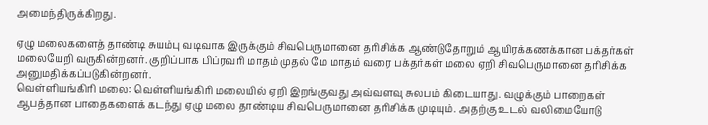அமைந்திருக்கிறது.

ஏழு மலைகளைத் தாண்டி சுயம்பு வடிவாக இருக்கும் சிவபெருமானை தரிசிக்க ஆண்டுதோறும் ஆயிரக்கணக்கான பக்தர்கள் மலையேறி வருகின்றனர். குறிப்பாக பிப்ரவரி மாதம் முதல் மே மாதம் வரை பக்தர்கள் மலை ஏறி சிவபெருமானை தரிசிக்க அனுமதிக்கப்படுகின்றனர்.
வெள்ளியங்கிரி மலை: வெள்ளியங்கிரி மலையில் ஏறி இறங்குவது அவ்வளவு சுலபம் கிடையாது. வழுக்கும் பாறைகள் ஆபத்தான பாதைகளைக் கடந்து ஏழு மலை தாண்டிய சிவபெருமானை தரிசிக்க முடியும். அதற்கு உடல் வலிமையோடு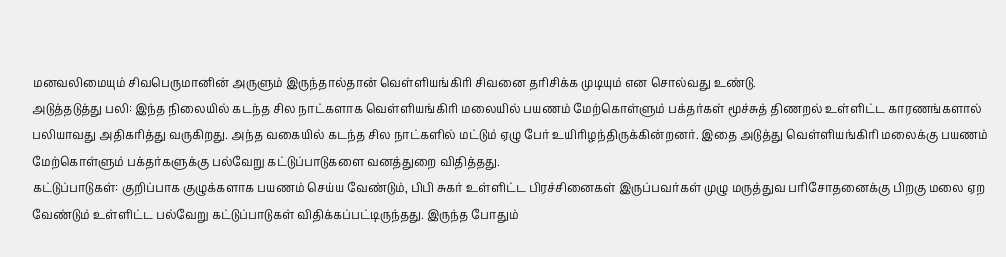மனவலிமையும் சிவபெருமானின் அருளும் இருந்தால்தான் வெள்ளியங்கிரி சிவனை தரிசிக்க முடியும் என சொல்வது உண்டு.
அடுத்தடுத்து பலி: இந்த நிலையில் கடந்த சில நாட்களாக வெள்ளியங்கிரி மலையில் பயணம் மேற்கொள்ளும் பக்தர்கள் மூச்சுத் திணறல் உள்ளிட்ட காரணங்களால் பலியாவது அதிகரித்து வருகிறது. அந்த வகையில் கடந்த சில நாட்களில் மட்டும் ஏழு பேர் உயிரிழந்திருக்கின்றனர். இதை அடுத்து வெள்ளியங்கிரி மலைக்கு பயணம் மேற்கொள்ளும் பக்தர்களுக்கு பல்வேறு கட்டுப்பாடுகளை வனத்துறை விதித்தது.
கட்டுப்பாடுகள்: குறிப்பாக குழுக்களாக பயணம் செய்ய வேண்டும், பிபி சுகர் உள்ளிட்ட பிரச்சினைகள் இருப்பவர்கள் முழு மருத்துவ பரிசோதனைக்கு பிறகு மலை ஏற வேண்டும் உள்ளிட்ட பல்வேறு கட்டுப்பாடுகள் விதிக்கப்பட்டிருந்தது. இருந்த போதும்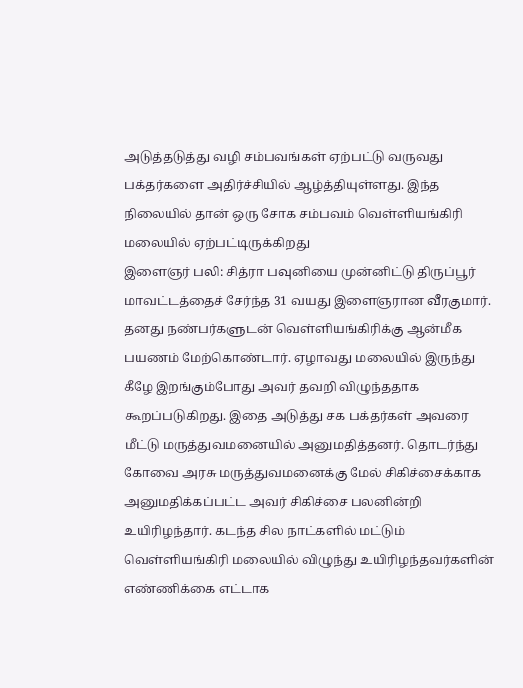அடுத்தடுத்து வழி சம்பவங்கள் ஏற்பட்டு வருவது பக்தர்களை அதிர்ச்சியில் ஆழ்த்தியுள்ளது. இந்த நிலையில் தான் ஒரு சோக சம்பவம் வெள்ளியங்கிரி மலையில் ஏற்பட்டிருக்கிறது
இளைஞர் பலி: சித்ரா பவுனியை முன்னிட்டு திருப்பூர் மாவட்டத்தைச் சேர்ந்த 31 வயது இளைஞரான வீரகுமார். தனது நண்பர்களுடன் வெள்ளியங்கிரிக்கு ஆன்மீக பயணம் மேற்கொண்டார். ஏழாவது மலையில் இருந்து கீழே இறங்கும்போது அவர் தவறி விழுந்ததாக கூறப்படுகிறது. இதை அடுத்து சக பக்தர்கள் அவரை மீட்டு மருத்துவமனையில் அனுமதித்தனர். தொடர்ந்து கோவை அரசு மருத்துவமனைக்கு மேல் சிகிச்சைக்காக அனுமதிக்கப்பட்ட அவர் சிகிச்சை பலனின்றி உயிரிழந்தார். கடந்த சில நாட்களில் மட்டும் வெள்ளியங்கிரி மலையில் விழுந்து உயிரிழந்தவர்களின் எண்ணிக்கை எட்டாக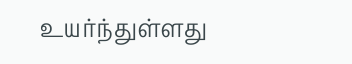உயர்ந்துள்ளது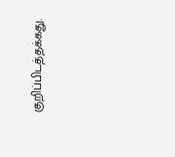குறிப்பிடத்தக்கது.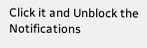Click it and Unblock the Notifications